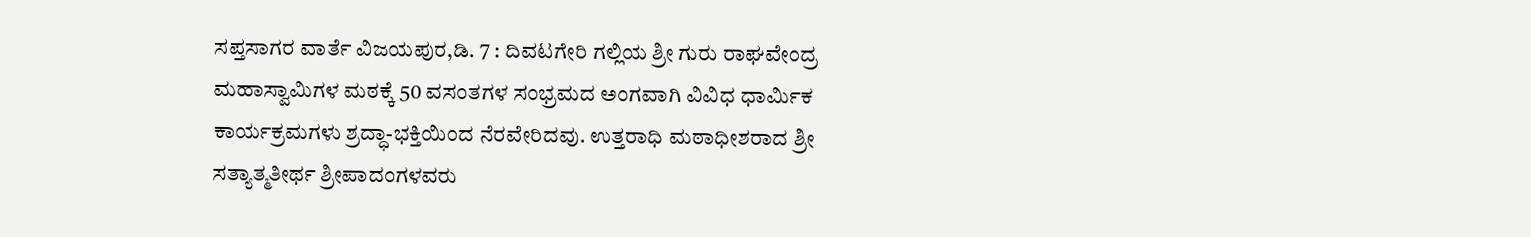ಸಪ್ತಸಾಗರ ವಾರ್ತೆ ವಿಜಯಪುರ,ಡಿ. 7 : ದಿವಟಗೇರಿ ಗಲ್ಲಿಯ ಶ್ರೀ ಗುರು ರಾಘವೇಂದ್ರ ಮಹಾಸ್ವಾಮಿಗಳ ಮಠಕ್ಕೆ 50 ವಸಂತಗಳ ಸಂಭ್ರಮದ ಅಂಗವಾಗಿ ವಿವಿಧ ಧಾರ್ಮಿಕ ಕಾರ್ಯಕ್ರಮಗಳು ಶ್ರದ್ಧಾ-ಭಕ್ತಿಯಿಂದ ನೆರವೇರಿದವು. ಉತ್ತರಾಧಿ ಮಠಾಧೀಶರಾದ ಶ್ರೀ ಸತ್ಯಾತ್ಮತೀರ್ಥ ಶ್ರೀಪಾದಂಗಳವರು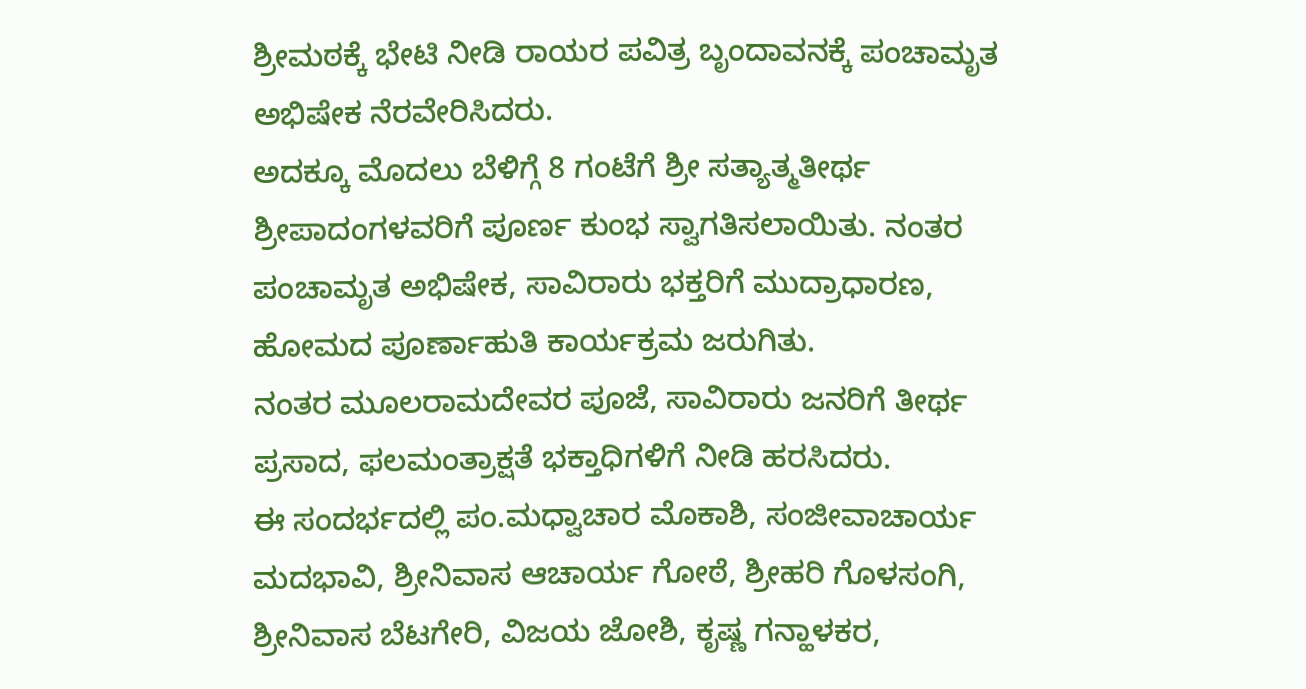ಶ್ರೀಮಠಕ್ಕೆ ಭೇಟಿ ನೀಡಿ ರಾಯರ ಪವಿತ್ರ ಬೃಂದಾವನಕ್ಕೆ ಪಂಚಾಮೃತ ಅಭಿಷೇಕ ನೆರವೇರಿಸಿದರು.
ಅದಕ್ಕೂ ಮೊದಲು ಬೆಳಿಗ್ಗೆ 8 ಗಂಟೆಗೆ ಶ್ರೀ ಸತ್ಯಾತ್ಮತೀರ್ಥ ಶ್ರೀಪಾದಂಗಳವರಿಗೆ ಪೂರ್ಣ ಕುಂಭ ಸ್ವಾಗತಿಸಲಾಯಿತು. ನಂತರ ಪಂಚಾಮೃತ ಅಭಿಷೇಕ, ಸಾವಿರಾರು ಭಕ್ತರಿಗೆ ಮುದ್ರಾಧಾರಣ, ಹೋಮದ ಪೂರ್ಣಾಹುತಿ ಕಾರ್ಯಕ್ರಮ ಜರುಗಿತು.
ನಂತರ ಮೂಲರಾಮದೇವರ ಪೂಜೆ, ಸಾವಿರಾರು ಜನರಿಗೆ ತೀರ್ಥ ಪ್ರಸಾದ, ಫಲಮಂತ್ರಾಕ್ಷತೆ ಭಕ್ತಾಧಿಗಳಿಗೆ ನೀಡಿ ಹರಸಿದರು.
ಈ ಸಂದರ್ಭದಲ್ಲಿ ಪಂ.ಮಧ್ವಾಚಾರ ಮೊಕಾಶಿ, ಸಂಜೀವಾಚಾರ್ಯ ಮದಭಾವಿ, ಶ್ರೀನಿವಾಸ ಆಚಾರ್ಯ ಗೋಠೆ, ಶ್ರೀಹರಿ ಗೊಳಸಂಗಿ, ಶ್ರೀನಿವಾಸ ಬೆಟಗೇರಿ, ವಿಜಯ ಜೋಶಿ, ಕೃಷ್ಣ ಗನ್ಹಾಳಕರ,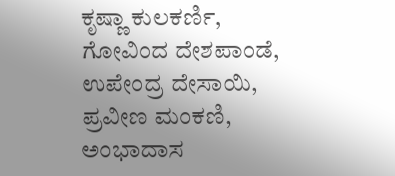ಕೃಷ್ಣಾ ಕುಲಕರ್ಣಿ, ಗೋವಿಂದ ದೇಶಪಾಂಡೆ, ಉಪೇಂದ್ರ ದೇಸಾಯಿ, ಪ್ರವೀಣ ಮಂಕಣಿ, ಅಂಭಾದಾಸ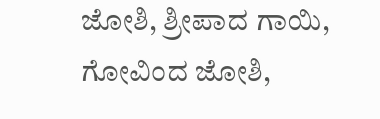ಜೋಶಿ, ಶ್ರೀಪಾದ ಗಾಯಿ, ಗೋವಿಂದ ಜೋಶಿ,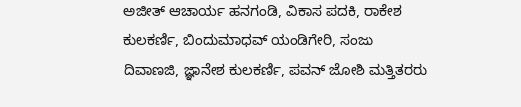ಅಜೀತ್ ಆಚಾರ್ಯ ಹನಗಂಡಿ, ವಿಕಾಸ ಪದಕಿ, ರಾಕೇಶ ಕುಲಕರ್ಣಿ, ಬಿಂದುಮಾಧವ್ ಯಂಡಿಗೇರಿ, ಸಂಜು ದಿವಾಣಜಿ, ಜ್ಞಾನೇಶ ಕುಲಕರ್ಣಿ, ಪವನ್ ಜೋಶಿ ಮತ್ತಿತರರು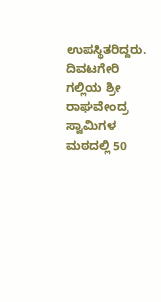ಉಪಸ್ಥಿತರಿದ್ದರು.
ದಿವಟಗೇರಿ ಗಲ್ಲಿಯ ಶ್ರೀ ರಾಘವೇಂದ್ರ ಸ್ವಾಮಿಗಳ ಮಠದಲ್ಲಿ 50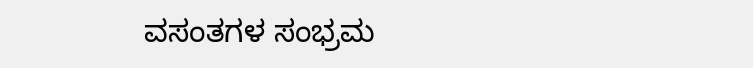ವಸಂತಗಳ ಸಂಭ್ರಮ